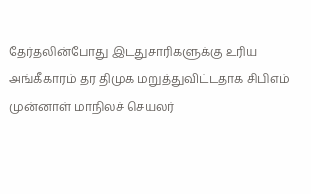தேர்தலின்போது இடதுசாரிகளுக்கு உரிய அங்கீகாரம் தர திமுக மறுத்துவிட்டதாக சிபிஎம் முன்னாள் மாநிலச் செயலர்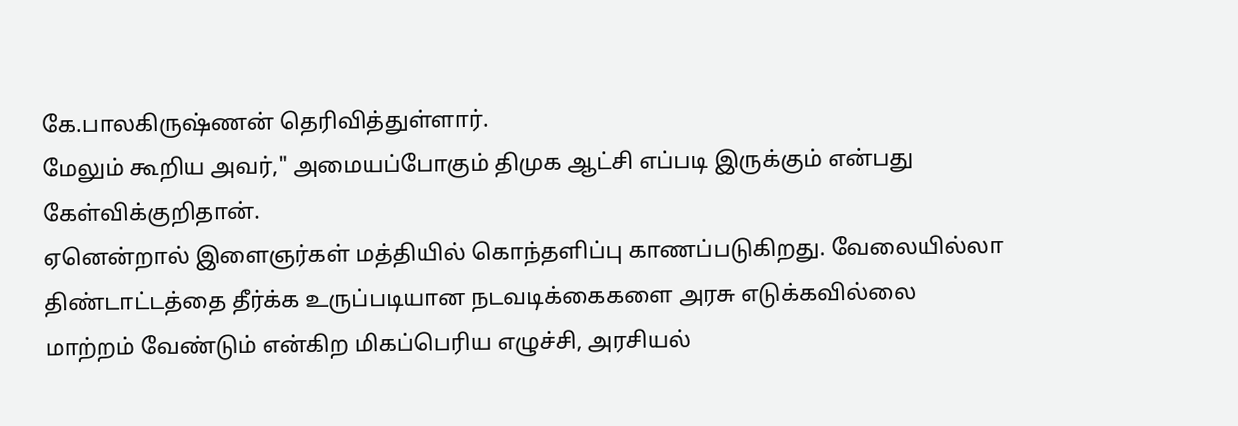கே.பாலகிருஷ்ணன் தெரிவித்துள்ளார்.
மேலும் கூறிய அவர்," அமையப்போகும் திமுக ஆட்சி எப்படி இருக்கும் என்பது கேள்விக்குறிதான்.
ஏனென்றால் இளைஞர்கள் மத்தியில் கொந்தளிப்பு காணப்படுகிறது. வேலையில்லா திண்டாட்டத்தை தீர்க்க உருப்படியான நடவடிக்கைகளை அரசு எடுக்கவில்லை
மாற்றம் வேண்டும் என்கிற மிகப்பெரிய எழுச்சி, அரசியல்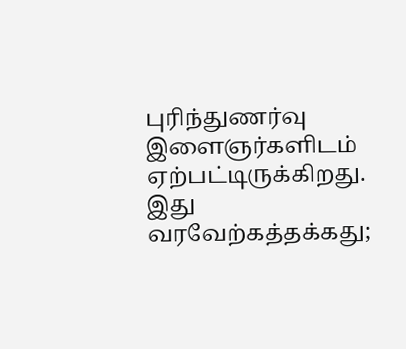புரிந்துணர்வு இளைஞர்களிடம் ஏற்பட்டிருக்கிறது.
இது வரவேற்கத்தக்கது;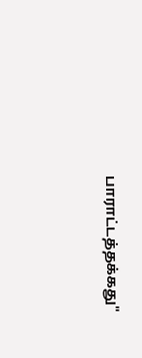பாராட்டத்தக்கது"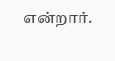என்றார்.